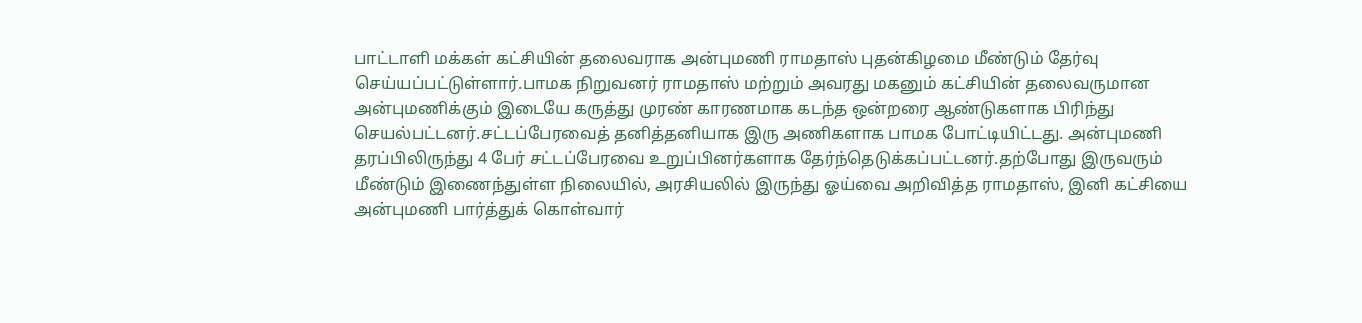பாட்டாளி மக்கள் கட்சியின் தலைவராக அன்புமணி ராமதாஸ் புதன்கிழமை மீண்டும் தேர்வு செய்யப்பட்டுள்ளார்.பாமக நிறுவனர் ராமதாஸ் மற்றும் அவரது மகனும் கட்சியின் தலைவருமான அன்புமணிக்கும் இடையே கருத்து முரண் காரணமாக கடந்த ஒன்றரை ஆண்டுகளாக பிரிந்து செயல்பட்டனர்.சட்டப்பேரவைத் தனித்தனியாக இரு அணிகளாக பாமக போட்டியிட்டது. அன்புமணி தரப்பிலிருந்து 4 பேர் சட்டப்பேரவை உறுப்பினர்களாக தேர்ந்தெடுக்கப்பட்டனர்.தற்போது இருவரும் மீண்டும் இணைந்துள்ள நிலையில், அரசியலில் இருந்து ஓய்வை அறிவித்த ராமதாஸ், இனி கட்சியை அன்புமணி பார்த்துக் கொள்வார்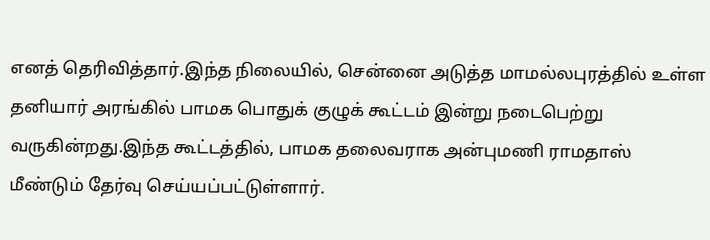எனத் தெரிவித்தார்.இந்த நிலையில், சென்னை அடுத்த மாமல்லபுரத்தில் உள்ள தனியார் அரங்கில் பாமக பொதுக் குழுக் கூட்டம் இன்று நடைபெற்று வருகின்றது.இந்த கூட்டத்தில், பாமக தலைவராக அன்புமணி ராமதாஸ் மீண்டும் தேர்வு செய்யப்பட்டுள்ளார்.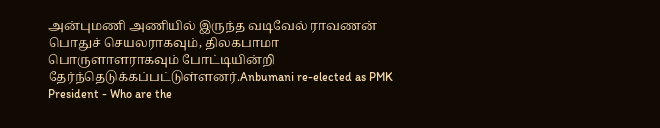அன்புமணி அணியில் இருந்த வடிவேல் ராவணன் பொதுச் செயலராகவும், திலகபாமா பொருளாளராகவும் போட்டியின்றி தேர்ந்தெடுக்கப்பட்டுள்ளனர்.Anbumani re-elected as PMK President - Who are the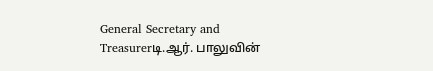General Secretary and Treasurerடி.ஆர். பாலுவின்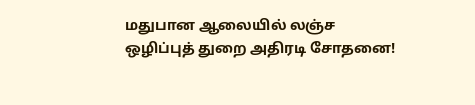மதுபான ஆலையில் லஞ்ச ஒழிப்புத் துறை அதிரடி சோதனை!